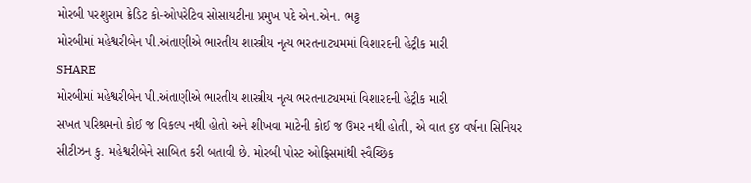મોરબી પરશુરામ ક્રેડિટ કો-ઓપરેટિવ સોસાયટીના પ્રમુખ પદે એન.એન. ભટ્ટ
મોરબીમાં મહેશ્વરીબેન પી.અંતાણીએ ભારતીય શાસ્ત્રીય નૃત્ય ભરતનાટ્યમમાં વિશારદની હેટ્રીક મારી
SHARE
મોરબીમાં મહેશ્વરીબેન પી.અંતાણીએ ભારતીય શાસ્ત્રીય નૃત્ય ભરતનાટ્યમમાં વિશારદની હેટ્રીક મારી
સખત પરિશ્રમનો કોઈ જ વિકલ્પ નથી હોતો અને શીખવા માટેની કોઈ જ ઉમર નથી હોતી, એ વાત ૬૪ વર્ષના સિનિયર સીટીઝન કુ. મહેશ્વરીબેને સાબિત કરી બતાવી છે. મોરબી પોસ્ટ ઓફિસમાંથી સ્વૈચ્છિક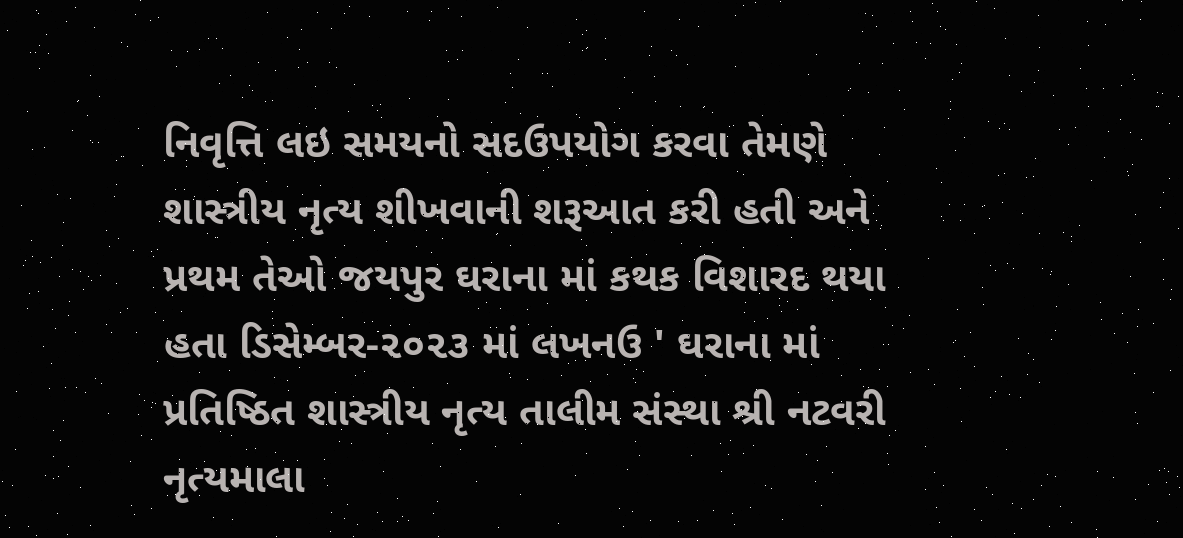નિવૃત્તિ લઇ સમયનો સદઉપયોગ કરવા તેમણે શાસ્ત્રીય નૃત્ય શીખવાની શરૂઆત કરી હતી અને પ્રથમ તેઓ જયપુર ઘરાના માં કથક વિશારદ થયા હતા ડિસેમ્બર-૨૦૨૩ માં લખનઉ ' ઘરાના માં પ્રતિષ્ઠિત શાસ્ત્રીય નૃત્ય તાલીમ સંસ્થા શ્રી નટવરી નૃત્યમાલા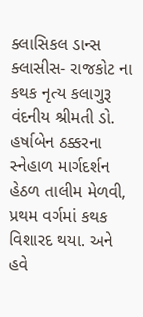ક્લાસિકલ ડાન્સ ક્લાસીસ- રાજકોટ ના કથક નૃત્ય કલાગુરૂ વંદનીય શ્રીમતી ડો. હર્ષાબેન ઠક્કરના સ્નેહાળ માર્ગદર્શન હેઠળ તાલીમ મેળવી, પ્રથમ વર્ગમાં કથક વિશારદ થયા. અને હવે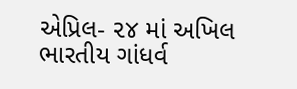એપ્રિલ- ૨૪ માં અખિલ ભારતીય ગાંધર્વ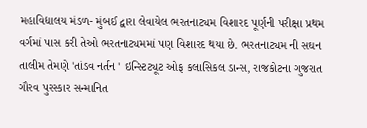મહાવિદ્યાલય મંડળ- મુંબઈ દ્વારા લેવાયેલ ભરતનાટ્યમ વિશારદ પૂર્ણની પરીક્ષા પ્રથમ વર્ગમાં પાસ કરી તેઓ ભરતનાટ્યમમાં પણ વિશારદ થયા છે. ભરતનાટ્યમ ની સઘન તાલીમ તેમણે 'તાંડવ નર્તન ' ઇન્સ્ટિટ્યૂટ ઓફ કલાસિકલ ડાન્સ, રાજકોટના ગુજરાત ગૌરવ પુરસ્કાર સન્માનિત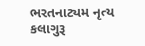ભરતનાટ્યમ નૃત્ય કલાગુરૂ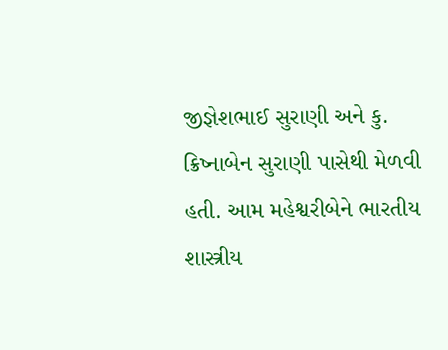જીજ્ઞેશભાઈ સુરાણી અને કુ. ક્રિષ્નાબેન સુરાણી પાસેથી મેળવી હતી. આમ મહેશ્વરીબેને ભારતીય શાસ્ત્રીય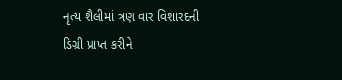નૃત્ય શૈલીમાં ત્રણ વાર વિશારદની ડિગ્રી પ્રાપ્ત કરીને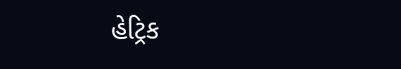હેટ્રિક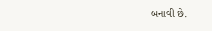બનાવી છે.